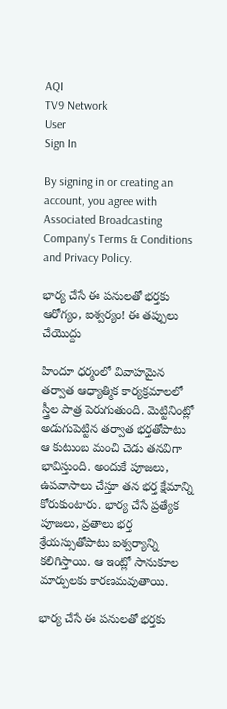AQI
TV9 Network
User
Sign In

By signing in or creating an account, you agree with Associated Broadcasting Company's Terms & Conditions and Privacy Policy.

భార్య చేసే ఈ పనులతో భర్తకు ఆరోగ్యం, ఐశ్వర్యం! ఈ తప్పులు చేయొద్దు

హిందూ ధర్మంలో వివాహమైన తర్వాత ఆధ్యాత్మిక కార్యక్రమాలలో స్త్రీల పాత్ర పెరుగుతుంది. మెట్టినింట్లో అడుగుపెట్టిన తర్వాత భర్తతోపాటు ఆ కుటుంబ మంచి చెడు తనవిగా భావిస్తుంది. అందుకే పూజలు, ఉపవాసాలు చేస్తూ తన భర్త క్షేమాన్ని కోరుకుంటారు. భార్య చేసే ప్రత్యేక పూజలు, వ్రతాలు భర్త శ్రేయస్సుతోపాటు ఐశ్వర్యాన్ని కలిగిస్తాయి. ఆ ఇంట్లో సానుకూల మార్పులకు కారణమవుతాయి.

భార్య చేసే ఈ పనులతో భర్తకు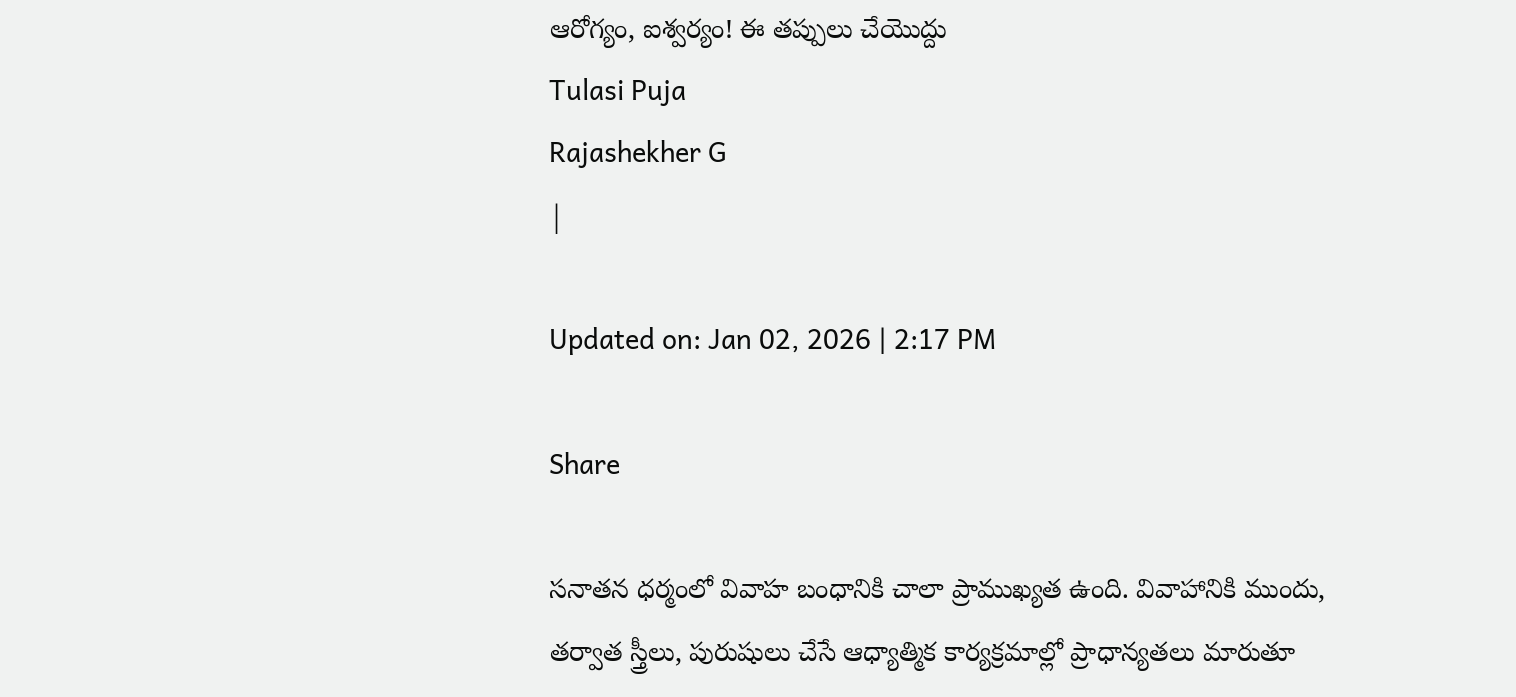ఆరోగ్యం, ఐశ్వర్యం! ఈ తప్పులు చేయొద్దు
Tulasi Puja
Rajashekher G
|

Updated on: Jan 02, 2026 | 2:17 PM

Share

సనాతన ధర్మంలో వివాహ బంధానికి చాలా ప్రాముఖ్యత ఉంది. వివాహానికి ముందు, తర్వాత స్త్రీలు, పురుషులు చేసే ఆధ్యాత్మిక కార్యక్రమాల్లో ప్రాధాన్యతలు మారుతూ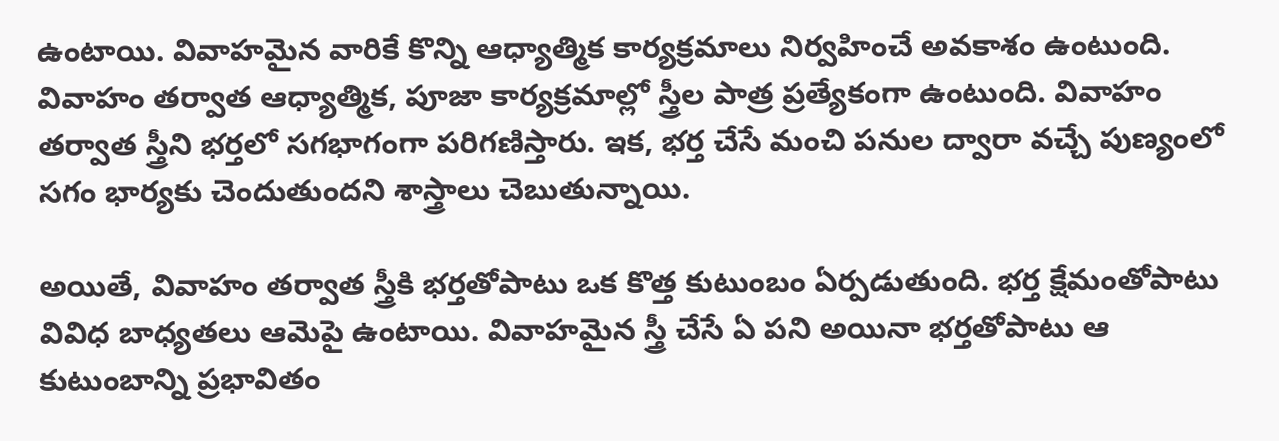ఉంటాయి. వివాహమైన వారికే కొన్ని ఆధ్యాత్మిక కార్యక్రమాలు నిర్వహించే అవకాశం ఉంటుంది. వివాహం తర్వాత ఆధ్యాత్మిక, పూజా కార్యక్రమాల్లో స్త్రీల పాత్ర ప్రత్యేకంగా ఉంటుంది. వివాహం తర్వాత స్త్రీని భర్తలో సగభాగంగా పరిగణిస్తారు. ఇక, భర్త చేసే మంచి పనుల ద్వారా వచ్చే పుణ్యంలో సగం భార్యకు చెందుతుందని శాస్త్రాలు చెబుతున్నాయి.

అయితే, వివాహం తర్వాత స్త్రీకి భర్తతోపాటు ఒక కొత్త కుటుంబం ఏర్పడుతుంది. భర్త క్షేమంతోపాటు వివిధ బాధ్యతలు ఆమెపై ఉంటాయి. వివాహమైన స్త్రీ చేసే ఏ పని అయినా భర్తతోపాటు ఆ కుటుంబాన్ని ప్రభావితం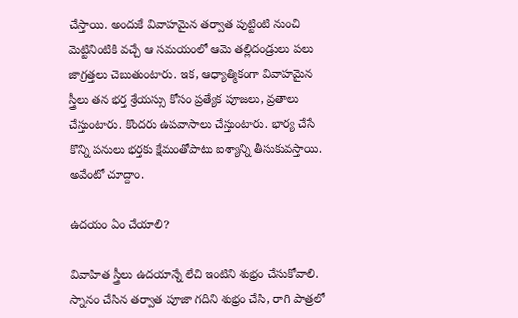చేస్తాయి. అందుకే వివాహమైన తర్వాత పుట్టింటి నుంచి మెట్టినింటికి వచ్చే ఆ సమయంలో ఆమె తల్లిదండ్రులు పలు జాగ్రత్తలు చెబుతుంటారు. ఇక, ఆధ్యాత్మికంగా వివాహమైన స్త్రీలు తన భర్త శ్రేయస్సు కోసం ప్రత్యేక పూజలు, వ్రతాలు చేస్తుంటారు. కొందరు ఉపవాసాలు చేస్తుంటారు. భార్య చేసే కొన్ని పనులు భర్తకు క్షేమంతోపాటు ఐశ్యాన్ని తీసుకువస్తాయి. అవేంటో చూద్దాం.

ఉదయం ఏం చేయాలి?

వివాహిత స్త్రీలు ఉదయాన్నే లేచి ఇంటిని శుభ్రం చేసుకోవాలి. స్నానం చేసిన తర్వాత పూజా గదిని శుభ్రం చేసి, రాగి పాత్రలో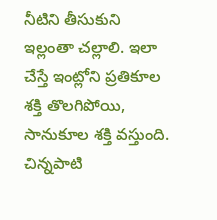నీటిని తీసుకుని ఇల్లంతా చల్లాలి. ఇలా చేస్తే ఇంట్లోని ప్రతికూల శక్తి తొలగిపోయి, సానుకూల శక్తి వస్తుంది. చిన్నపాటి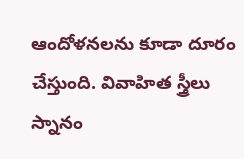ఆందోళనలను కూడా దూరం చేస్తుంది. వివాహిత స్త్రీలు స్నానం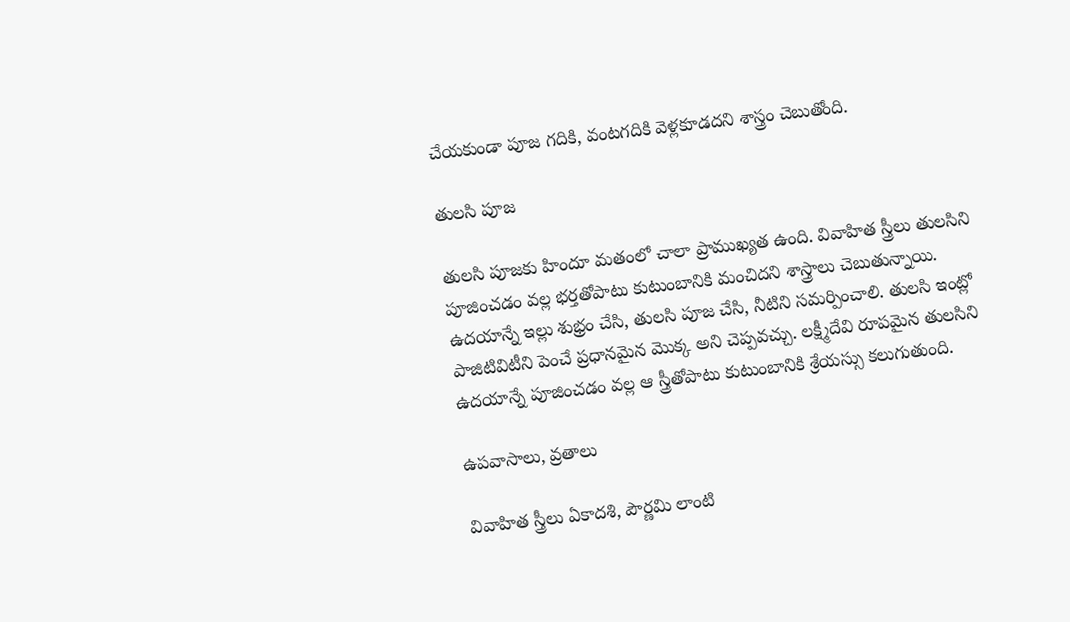చేయకుండా పూజ గదికి, వంటగదికి వెళ్లకూడదని శాస్త్రం చెబుతోంది.

తులసి పూజ

తులసి పూజకు హిందూ మతంలో చాలా ప్రాముఖ్యత ఉంది. వివాహిత స్త్రీలు తులసిని పూజించడం వల్ల భర్తతోపాటు కుటుంబానికి మంచిదని శాస్త్రాలు చెబుతున్నాయి. ఉదయాన్నే ఇల్లు శుభ్రం చేసి, తులసి పూజ చేసి, నీటిని సమర్పించాలి. తులసి ఇంట్లో పాజిటివిటీని పెంచే ప్రధానమైన మొక్క అని చెప్పవచ్చు. లక్ష్మీదేవి రూపమైన తులసిని ఉదయాన్నే పూజించడం వల్ల ఆ స్త్రీతోపాటు కుటుంబానికి శ్రేయస్సు కలుగుతుంది.

ఉపవాసాలు, వ్రతాలు

వివాహిత స్త్రీలు ఏకాదశి, పౌర్ణమి లాంటి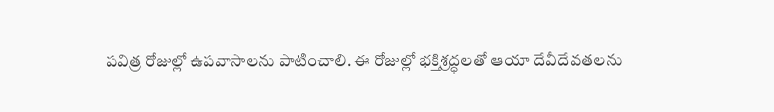పవిత్ర రోజుల్లో ఉపవాసాలను పాటించాలి. ఈ రోజుల్లో భక్తిశ్రద్ధలతో ఆయా దేవీదేవతలను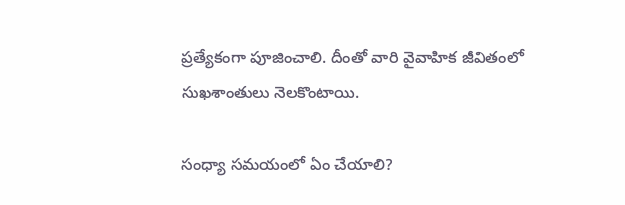ప్రత్యేకంగా పూజించాలి. దీంతో వారి వైవాహిక జీవితంలో సుఖశాంతులు నెలకొంటాయి.

సంధ్యా సమయంలో ఏం చేయాలి?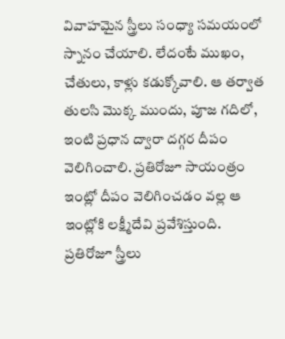వివాహమైన స్త్రీలు సంధ్యా సమయంలో స్నానం చేయాలి. లేదంటే ముఖం, చేతులు, కాళ్లు కడుక్కోవాలి. ఆ తర్వాత తులసి మొక్క ముందు, పూజ గదిలో, ఇంటి ప్రధాన ద్వారా దగ్గర దీపం వెలిగించాలి. ప్రతిరోజూ సాయంత్రం ఇంట్లో దీపం వెలిగించడం వల్ల ఆ ఇంట్లోకి లక్ష్మీదేవి ప్రవేశిస్తుంది. ప్రతిరోజూ స్త్రీలు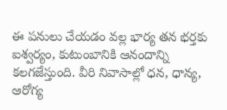ఈ పనులు చేయడం వల్ల భార్య తన భర్తకు ఐశ్వర్యం, కుటుంబానికి ఆనందాన్ని కలగజేస్తుంది. వీరి నివాసాల్లో ధన, ధాన్య, ఆరోగ్య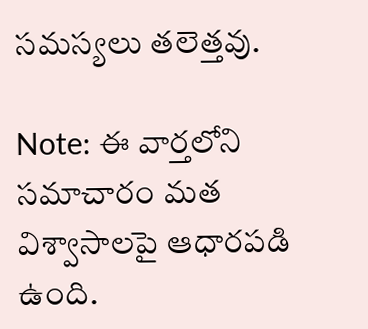సమస్యలు తలెత్తవు.

Note: ఈ వార్తలోని సమాచారం మత విశ్వాసాలపై ఆధారపడి ఉంది.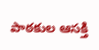పాఠకుల ఆసక్తి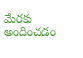మేరకు అందించడం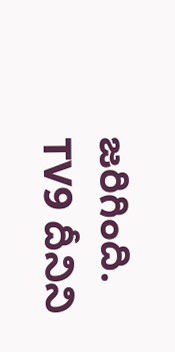జరిగింది. TV9 దీనిని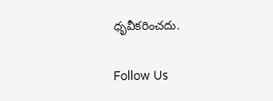ధృవీకరించదు.

Follow Us